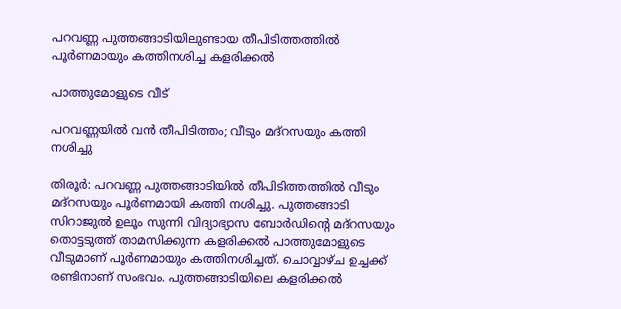പറവണ്ണ പുത്തങ്ങാടിയിലുണ്ടായ തീപിടിത്തത്തിൽ പൂർണമായും കത്തിനശിച്ച കളരിക്കൽ

പാത്തുമോളുടെ വീട്

പറവണ്ണയിൽ വൻ തീപിടിത്തം; വീടും മദ്റസയും കത്തി നശിച്ചു

തിരൂർ: പറവണ്ണ പുത്തങ്ങാടിയിൽ തീപിടിത്തത്തിൽ വീടും മദ്റസയും പൂർണമായി കത്തി നശിച്ചു. പുത്തങ്ങാടി സിറാജുൽ ഉലൂം സുന്നി വിദ്യാഭ്യാസ ബോർഡിന്റെ മദ്റസയും തൊട്ടടുത്ത് താമസിക്കുന്ന കളരിക്കൽ പാത്തുമോളുടെ വീടുമാണ് പൂർണമായും കത്തിനശിച്ചത്. ചൊവ്വാഴ്ച ഉച്ചക്ക് രണ്ടിനാണ് സംഭവം. പുത്തങ്ങാടിയിലെ കളരിക്കൽ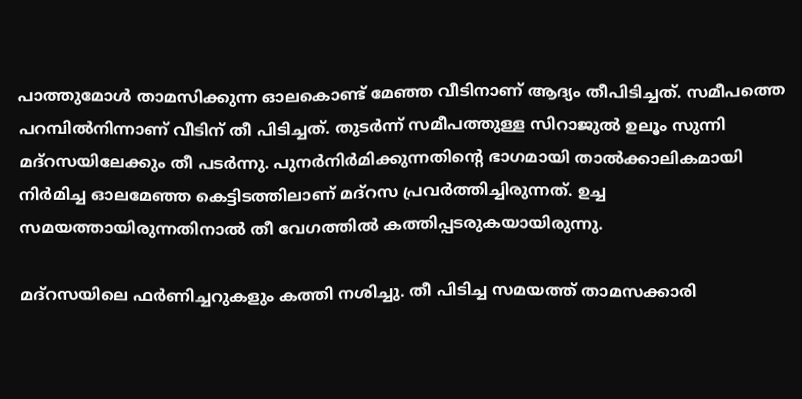പാത്തുമോൾ താമസിക്കുന്ന ഓലകൊണ്ട് മേഞ്ഞ വീടിനാണ് ആദ്യം തീപിടിച്ചത്. സമീപത്തെ പറമ്പിൽനിന്നാണ് വീടിന് തീ പിടിച്ചത്. തുടർന്ന് സമീപത്തുള്ള സിറാജുൽ ഉലൂം സുന്നി മദ്റസയിലേക്കും തീ പടർന്നു. പുനർനിർമിക്കുന്നതിന്റെ ഭാഗമായി താൽക്കാലികമായി നിർമിച്ച ഓലമേഞ്ഞ കെട്ടിടത്തിലാണ് മദ്റസ പ്രവർത്തിച്ചിരുന്നത്. ഉച്ച സമയത്തായിരുന്നതിനാൽ തീ വേഗത്തിൽ കത്തിപ്പടരുകയായിരുന്നു.

മദ്റസയിലെ ഫർണിച്ചറുകളും കത്തി നശിച്ചു. തീ പിടിച്ച സമയത്ത് താമസക്കാരി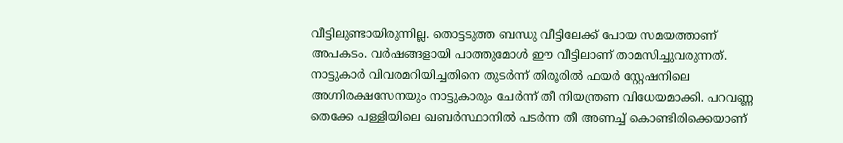വീട്ടിലുണ്ടായിരുന്നില്ല. തൊട്ടടുത്ത ബന്ധു വീട്ടിലേക്ക് പോയ സമയത്താണ് അപകടം. വർഷങ്ങളായി പാത്തുമോൾ ഈ വീട്ടിലാണ് താമസിച്ചുവരുന്നത്. നാട്ടുകാർ വിവരമറിയിച്ചതിനെ തുടർന്ന് തിരൂരിൽ ഫയർ സ്റ്റേഷനിലെ അഗ്നിരക്ഷസേനയും നാട്ടുകാരും ചേർന്ന് തീ നിയന്ത്രണ വിധേയമാക്കി. പറവണ്ണ തെക്കേ പള്ളിയിലെ ഖബർസ്ഥാനിൽ പടർന്ന തീ അണച്ച് കൊണ്ടിരിക്കെയാണ്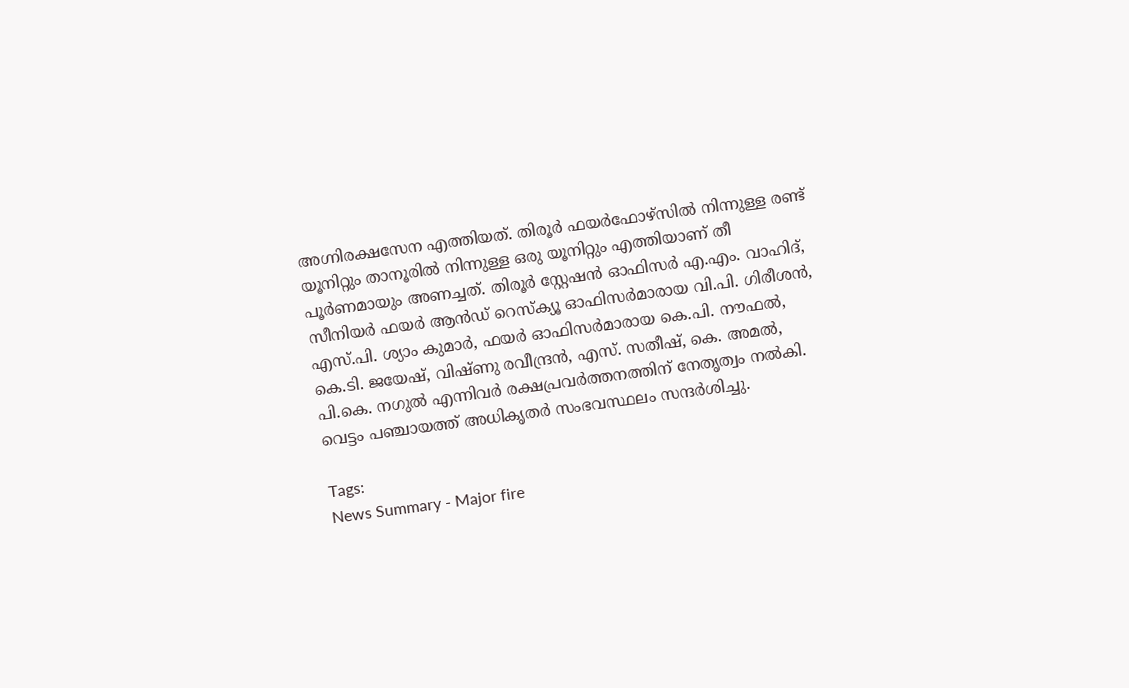അഗ്നിരക്ഷസേന എത്തിയത്. തിരൂർ ഫയർഫോഴ്സിൽ നിന്നുള്ള രണ്ട് യൂനിറ്റും താനൂരിൽ നിന്നുള്ള ഒരു യൂനിറ്റും എത്തിയാണ് തീ പൂർണമായും അണച്ചത്. തിരൂർ സ്റ്റേഷൻ ഓഫിസർ എ.എം. വാഹിദ്, സീനിയർ ഫയർ ആൻഡ് റെസ്ക്യൂ ഓഫിസർമാരായ വി.പി. ഗിരീശൻ, എസ്.പി. ശ്യാം കുമാർ, ഫയർ ഓഫിസർമാരായ കെ.പി. നൗഫൽ, കെ.ടി. ജയേഷ്, വിഷ്ണു രവീന്ദ്രൻ, എസ്. സതീഷ്, കെ. അമൽ, പി.കെ. നഗുൽ എന്നിവർ രക്ഷപ്രവർത്തനത്തിന് നേതൃത്വം നൽകി. വെട്ടം പഞ്ചായത്ത് അധികൃതർ സംഭവസ്ഥലം സന്ദർശിച്ചു.

Tags:
News Summary - Major fire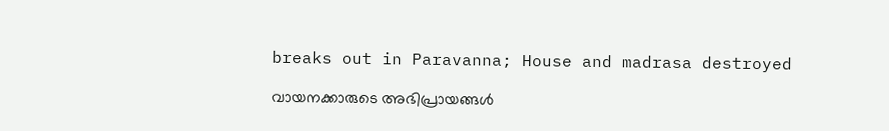breaks out in Paravanna; House and madrasa destroyed

വായനക്കാരുടെ അഭിപ്രായങ്ങള്‍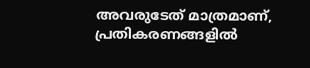അവരുടേത് മാത്രമാണ്, പ്രതികരണങ്ങളിൽ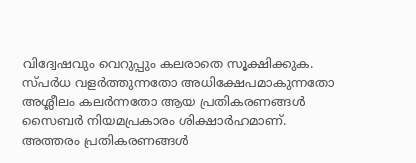വിദ്വേഷവും വെറുപ്പും കലരാതെ സൂക്ഷിക്കുക. സ്പർധ വളർത്തുന്നതോ അധിക്ഷേപമാകുന്നതോ അശ്ലീലം കലർന്നതോ ആയ പ്രതികരണങ്ങൾ സൈബർ നിയമപ്രകാരം ശിക്ഷാർഹമാണ്. അത്തരം പ്രതികരണങ്ങൾ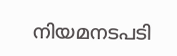നിയമനടപടി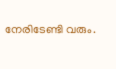നേരിടേണ്ടി വരും.